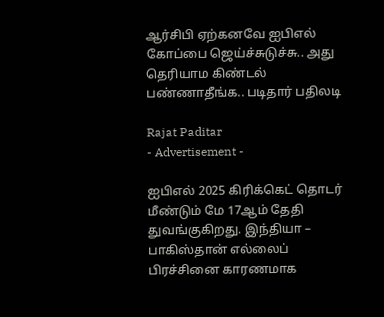ஆர்சிபி ஏற்கனவே ஐபிஎல் கோப்பை ஜெய்ச்சுடுச்சு.. அது தெரியாம கிண்டல் பண்ணாதீங்க.. படிதார் பதிலடி

Rajat Paditar
- Advertisement -

ஐபிஎல் 2025 கிரிக்கெட் தொடர் மீண்டும் மே 17ஆம் தேதி துவங்குகிறது. இந்தியா – பாகிஸ்தான் எல்லைப் பிரச்சினை காரணமாக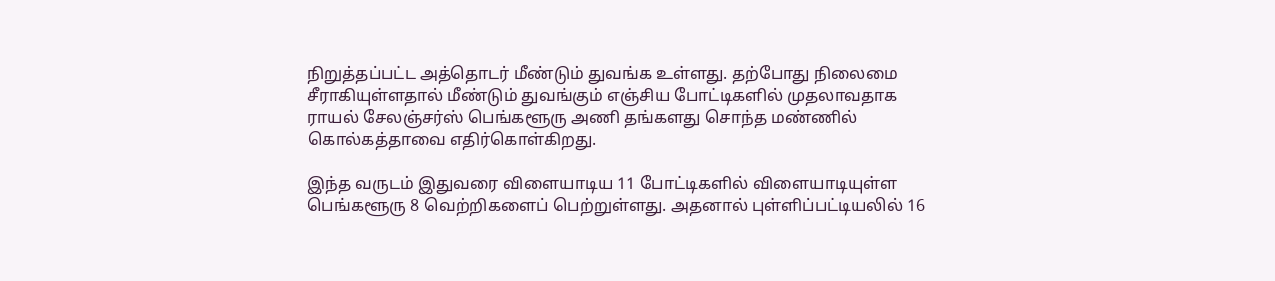நிறுத்தப்பட்ட அத்தொடர் மீண்டும் துவங்க உள்ளது. தற்போது நிலைமை சீராகியுள்ளதால் மீண்டும் துவங்கும் எஞ்சிய போட்டிகளில் முதலாவதாக ராயல் சேலஞ்சர்ஸ் பெங்களூரு அணி தங்களது சொந்த மண்ணில் கொல்கத்தாவை எதிர்கொள்கிறது.

இந்த வருடம் இதுவரை விளையாடிய 11 போட்டிகளில் விளையாடியுள்ள பெங்களூரு 8 வெற்றிகளைப் பெற்றுள்ளது. அதனால் புள்ளிப்பட்டியலில் 16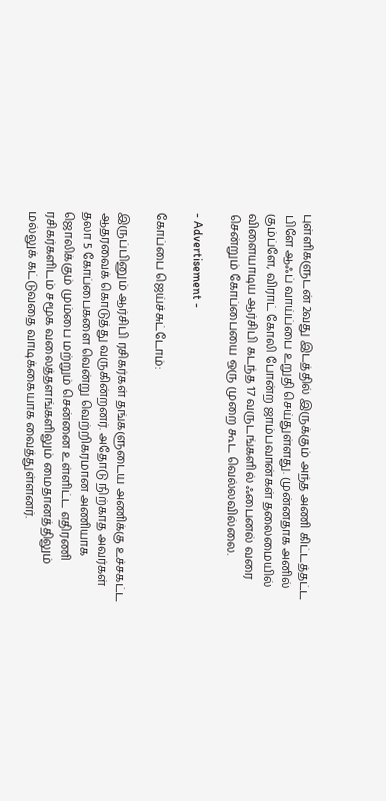புள்ளிகளுடன் 2வது இடத்தில் இருக்கும் அந்த அணி கிட்டத்தட்ட பிளே ஆஃப் வாய்ப்பை உறுதி செய்துள்ளது. முன்னதாக அனில் கும்ப்ளே, விராட் கோலி போன்ற ஜாம்பவான்கள் தலைமையில் விளையாடிய ஆர்சிபி கடந்த 17 வருடங்களில் ஃபைனல் வரை சென்றும் கோப்பையை ஒரு முறை கூட வெல்லவில்லை.

- Advertisement -

கோப்பை ஜெய்ச்சுட்டோம்:

இருப்பினும் ஆர்சிபி ரசிகர்கள் தங்களுடைய அணிக்கு உச்சகட்ட ஆதரவைக் கொடுத்து வருகின்றனர். அதோடு நிற்காத அவர்கள் தலா 5 கோப்பைகளை வென்று வெற்றிகரமான அணியாக ஜொலிக்கும் மும்பை மற்றும் சென்னை உள்ளிட்ட எதிரணி ரசிகர்களிடம் சமூக வலைத்தளங்களிலும் மைதானத்திலும் மல்லுக் கட்டுவதை வாடிக்கையாக வைத்துள்ளனர்.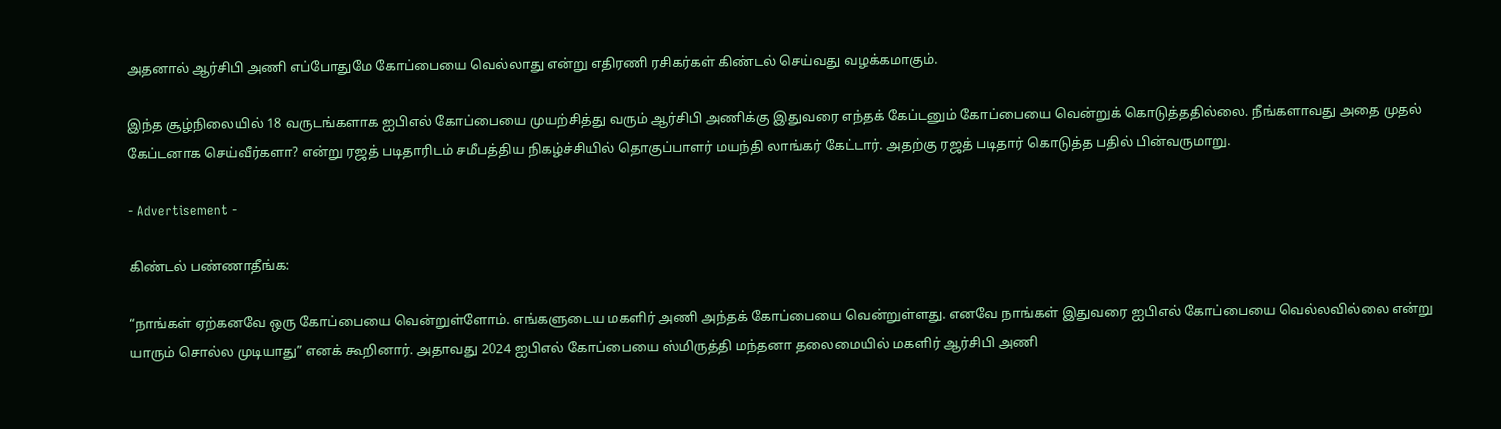அதனால் ஆர்சிபி அணி எப்போதுமே கோப்பையை வெல்லாது என்று எதிரணி ரசிகர்கள் கிண்டல் செய்வது வழக்கமாகும்.

இந்த சூழ்நிலையில் 18 வருடங்களாக ஐபிஎல் கோப்பையை முயற்சித்து வரும் ஆர்சிபி அணிக்கு இதுவரை எந்தக் கேப்டனும் கோப்பையை வென்றுக் கொடுத்ததில்லை. நீங்களாவது அதை முதல் கேப்டனாக செய்வீர்களா? என்று ரஜத் படிதாரிடம் சமீபத்திய நிகழ்ச்சியில் தொகுப்பாளர் மயந்தி லாங்கர் கேட்டார். அதற்கு ரஜத் படிதார் கொடுத்த பதில் பின்வருமாறு.

- Advertisement -

கிண்டல் பண்ணாதீங்க:

“நாங்கள் ஏற்கனவே ஒரு கோப்பையை வென்றுள்ளோம். எங்களுடைய மகளிர் அணி அந்தக் கோப்பையை வென்றுள்ளது. எனவே நாங்கள் இதுவரை ஐபிஎல் கோப்பையை வெல்லவில்லை என்று யாரும் சொல்ல முடியாது” எனக் கூறினார். அதாவது 2024 ஐபிஎல் கோப்பையை ஸ்மிருத்தி மந்தனா தலைமையில் மகளிர் ஆர்சிபி அணி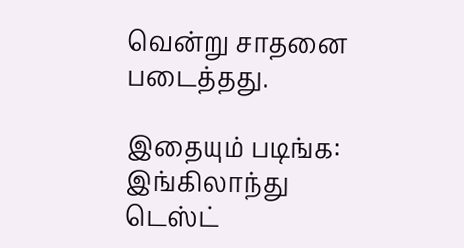வென்று சாதனை படைத்தது.

இதையும் படிங்க: இங்கிலாந்து டெஸ்ட்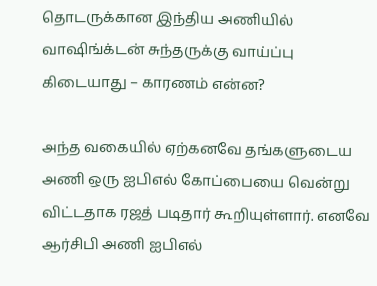தொடருக்கான இந்திய அணியில் வாஷிங்க்டன் சுந்தருக்கு வாய்ப்பு கிடையாது – காரணம் என்ன?

அந்த வகையில் ஏற்கனவே தங்களுடைய அணி ஒரு ஐபிஎல் கோப்பையை வென்று விட்டதாக ரஜத் படிதார் கூறியுள்ளார். எனவே ஆர்சிபி அணி ஐபிஎல்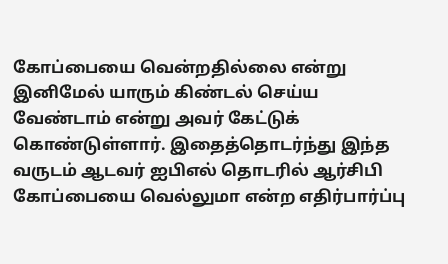கோப்பையை வென்றதில்லை என்று இனிமேல் யாரும் கிண்டல் செய்ய வேண்டாம் என்று அவர் கேட்டுக் கொண்டுள்ளார். இதைத்தொடர்ந்து இந்த வருடம் ஆடவர் ஐபிஎல் தொடரில் ஆர்சிபி கோப்பையை வெல்லுமா என்ற எதிர்பார்ப்பு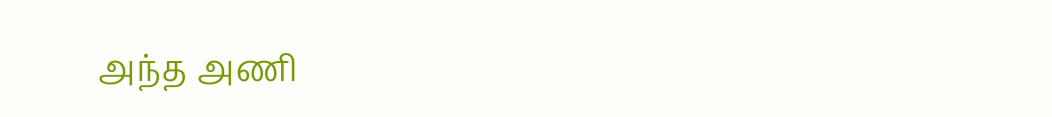அந்த அணி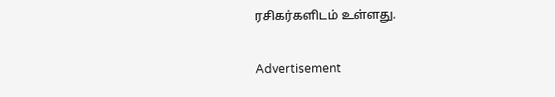ரசிகர்களிடம் உள்ளது.

Advertisement